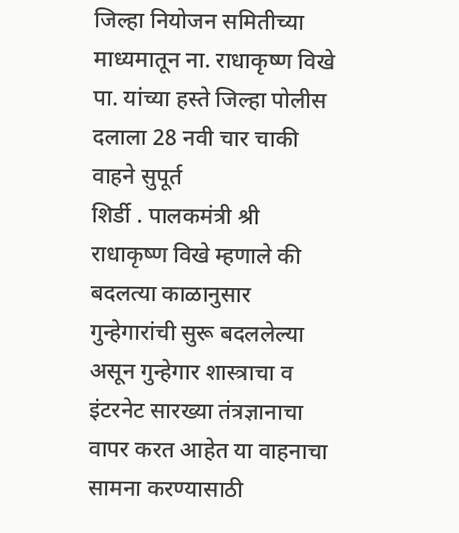जिल्हा नियोजन समितीच्या माध्यमातून ना. राधाकृष्ण विखे पा. यांच्या हस्ते जिल्हा पोलीस दलाला 28 नवी चार चाकी वाहने सुपूर्त
शिर्डी . पालकमंत्री श्री राधाकृष्ण विखे म्हणाले की बदलत्या काळानुसार गुन्हेगारांची सुरू बदललेल्या असून गुन्हेगार शास्त्राचा व इंटरनेट सारख्या तंत्रज्ञानाचा वापर करत आहेत या वाहनाचा सामना करण्यासाठी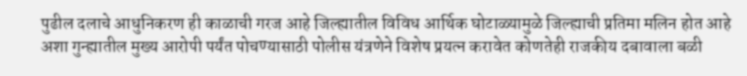पुढील दलाचे आधुनिकरण ही काळाची गरज आहे जिल्ह्यातील विविध आर्थिक घोटाळ्यामुळे जिल्ह्याची प्रतिमा मलिन होत आहे अशा गुन्ह्यातील मुख्य आरोपी पर्यंत पोचण्यासाठी पोलीस यंत्रणेने विशेष प्रयत्न करावेत कोणतेही राजकीय दबावाला बळी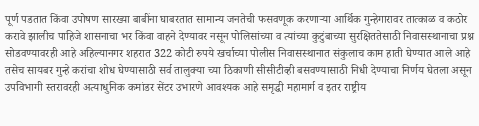पूर्ण पडतात किंवा उपोषण सारख्या बाबींना घाबरतात सामान्य जनतेची फसवणूक करणाऱ्या आर्थिक गुन्हेगारावर तात्काळ व कठोर करावे झालीच पाहिजे शासनाचा भर किंवा वाहने देण्यावर नसून पोलिसांच्या व त्यांच्या कुटुंबाच्या सुरक्षिततेसाठी निवासस्थानाचा प्रश्न सोडवण्यावरही आहे अहिल्यानगर शहरात 322 कोटी रुपये खर्चाच्या पोलीस निवासस्थानात संकुलाच काम हाती घेण्यात आले आहे तसेच सायबर गुन्हे करांचा शोध घेण्यासाठी सर्व तालुक्या च्या ठिकाणी सीसीटीव्ही बसवण्यासाठी निधी देण्याचा निर्णय घेतला असून उपविभागी स्तरावरही अत्याधुनिक कमांडर सेंटर उभारणे आवश्यक आहे समृद्धी महामार्ग व इतर राष्ट्रीय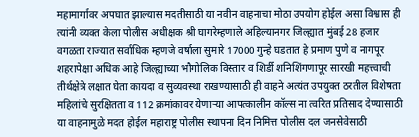महामार्गावर अपघात झाल्यास मदतीसाठी या नवीन वाहनाचा मोठा उपयोग होईल असा विश्वास ही त्यांनी व्यक्त केला पोलीस अधीक्षक श्री घागरेम्हणाले अहिल्यानगर जिल्ह्यात मुंबई 28 हजार वगळता राज्यात सर्वाधिक म्हणजे वर्षाला सुमारे 17000 गुन्हे घडतात हे प्रमाण पुणे व नागपूर शहरापेक्षा अधिक आहे जिल्ह्याच्या भौगोलिक विस्तार व शिर्डी शनिशिंगणापूर सारखी महत्त्वाची तीर्थक्षेत्रे लक्षात घेता कायदा व सुव्यवस्था राखण्यासाठी ही वाहने अत्यंत उपयुक्त ठरतील विशेषता महिलांचे सुरक्षितता व 112 क्रमांकावर येणाऱ्या आपत्कालीन कॉल्स ना त्वरित प्रतिसाद देण्यासाठी या वाहनामुळे मदत होईल महाराष्ट्र पोलीस स्थापना दिन निमित्त पोलीस दल जनसेवेसाठी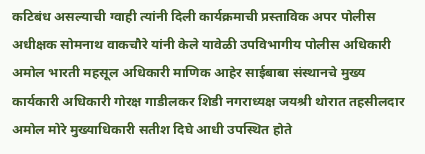कटिबंध असल्याची ग्वाही त्यांनी दिली कार्यक्रमाची प्रस्ताविक अपर पोलीस अधीक्षक सोमनाथ वाकचौरे यांनी केले यावेळी उपविभागीय पोलीस अधिकारी अमोल भारती महसूल अधिकारी माणिक आहेर साईबाबा संस्थानचे मुख्य कार्यकारी अधिकारी गोरक्ष गाडीलकर शिडी नगराध्यक्ष जयश्री थोरात तहसीलदार अमोल मोरे मुख्याधिकारी सतीश दिघे आधी उपस्थित होते